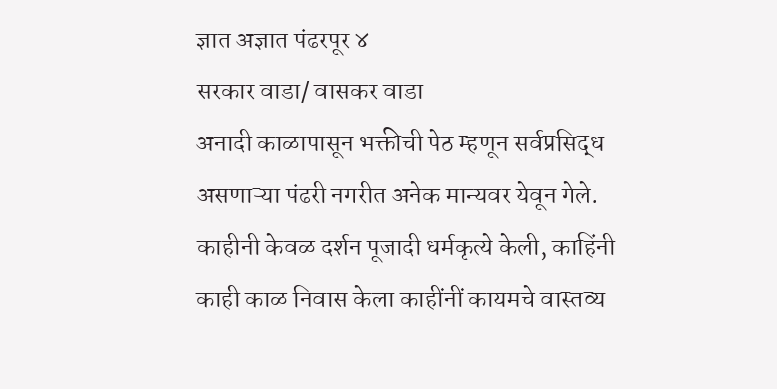ज्ञात अज्ञात पंढरपूर ४
सरकार वाडा/ वासकर वाडा
अनादी काळापासून भक्तीची पेठ म्हणून सर्वप्रसिद्ध असणाऱ्या पंढरी नगरीत अनेक मान्यवर येवून गेले. काहीनी केवळ दर्शन पूजादी धर्मकृत्ये केली, काहिंनी काही काळ निवास केला काहींनीं कायमचे वास्तव्य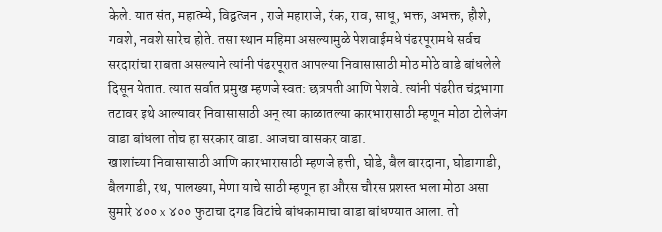केले. यात संत, महात्म्ये, विद्वत्जन , राजे महाराजे, रंक, राव, साधू, भक्त, अभक्त, हौशे, गवशे, नवशे सारेच होते. तसा स्थान महिमा असल्यामुळे पेशवाईमधे पंढरपूरामधे सर्वच सरदारांचा राबता असल्याने त्यांनी पंढरपूरात आपल्या निवासासाठी मोठ मोठे वाडे बांधलेले दिसून येतात. त्यात सर्वात प्रमुख म्हणजे स्वत: छत्रपती आणि पेशवे. त्यांनी पंढरीत चंद्रभागा तटावर इथे आल्यावर निवासासाठी अन् त्या काळातल्या कारभारासाठी म्हणून मोठा टोलेजंग वाडा बांधला तोच हा सरकार वाडा. आजचा वासकर वाडा.
खाशांच्या निवासासाठी आणि कारभारासाठी म्हणजे हत्ती, घोडे, बैल बारदाना, घोडागाडी, बैलगाडी, रथ, पालख्या, मेणा याचे साठी म्हणून हा औरस चौरस प्रशस्त भला मोठा असा सुमारे ४०० x ४०० फुटाचा दगड विटांचे बांधकामाचा वाडा बांधण्यात आला. तो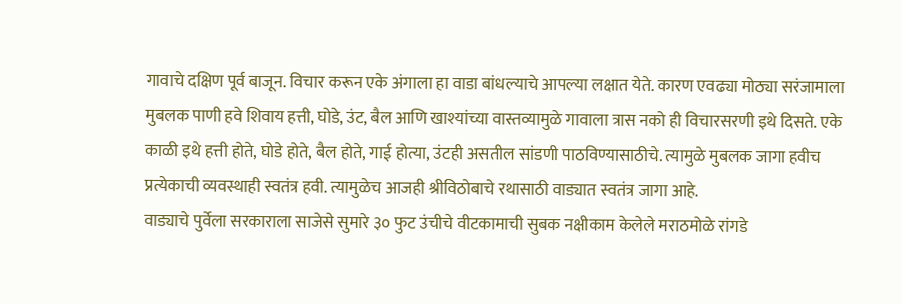गावाचे दक्षिण पूर्व बाजून. विचार करून एके अंगाला हा वाडा बांधल्याचे आपल्या लक्षात येते. कारण एवढ्या मोठ्या सरंजामाला मुबलक पाणी हवे शिवाय हत्ती, घोडे, उंट, बैल आणि खाश्यांच्या वास्तव्यामुळे गावाला त्रास नको ही विचारसरणी इथे दिसते. एके काळी इथे हत्ती होते, घोडे होते, बैल होते, गाई होत्या, उंटही असतील सांडणी पाठविण्यासाठीचे. त्यामुळे मुबलक जागा हवीच प्रत्येकाची व्यवस्थाही स्वतंत्र हवी. त्यामुळेच आजही श्रीविठोबाचे रथासाठी वाड्यात स्वतंत्र जागा आहे.
वाड्याचे पुर्वेला सरकाराला साजेसे सुमारे ३० फुट उंचीचे वीटकामाची सुबक नक्षीकाम केलेले मराठमोळे रांगडे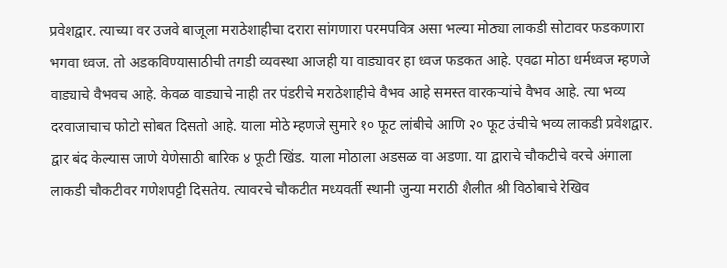प्रवेशद्वार. त्याच्या वर उजवे बाजूला मराठेशाहीचा दरारा सांगणारा परमपवित्र असा भल्या मोठ्या लाकडी सोटावर फडकणारा भगवा ध्वज. तो अडकविण्यासाठीची तगडी व्यवस्था आजही या वाड्यावर हा ध्वज फडकत आहे. एवढा मोठा धर्मध्वज म्हणजे वाड्याचे वैभवच आहे. केवळ वाड्याचे नाही तर पंडरीचे मराठेशाहीचे वैभव आहे समस्त वारकऱ्यांचे वैभव आहे. त्या भव्य दरवाजाचाच फोटो सोबत दिसतो आहे. याला मोठे म्हणजे सुमारे १० फूट लांबीचे आणि २० फूट उंचीचे भव्य लाकडी प्रवेशद्वार. द्वार बंद केल्यास जाणे येणेसाठी बारिक ४ फूटी खिंड. याला मोठाला अडसळ वा अडणा. या द्वाराचे चौकटीचे वरचे अंगाला लाकडी चौकटीवर गणेशपट्टी दिसतेय. त्यावरचे चौकटीत मध्यवर्ती स्थानी जुन्या मराठी शैलीत श्री विठोबाचे रेखिव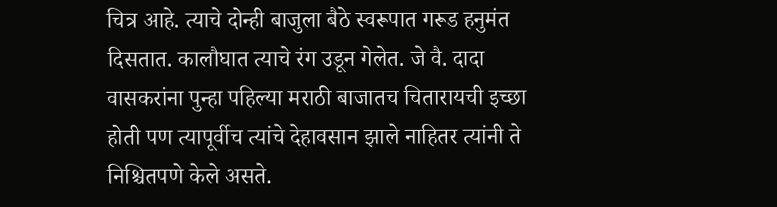चित्र आहे. त्याचे दोन्ही बाजुला बैठे स्वरूपात गरूड हनुमंत दिसतात. कालौघात त्याचे रंग उडून गेलेत. जे वै. दादा वासकरांना पुन्हा पहिल्या मराठी बाजातच चितारायची इच्छा होती पण त्यापूर्वीच त्यांचे देहावसान झाले नाहितर त्यांनी ते निश्चितपणे केले असते.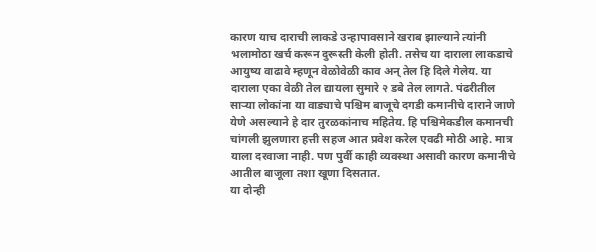कारण याच दाराची लाकडे उन्हापावसाने खराब झाल्याने त्यांनी भलामोठा खर्च करून दुरूस्ती केली होती. तसेच या दाराला लाकडाचे आयुष्य वाढावे म्हणून वेळोवेळी काव अन् तेल हि दिले गेलेय. या दाराला एका वेळी तेल द्यायला सुमारे २ डबे तेल लागते. पंढरीतील साऱ्या लोकांना या वाड्याचे पश्चिम बाजूचे दगडी कमानीचे दाराने जाणे येणे असल्याने हे दार तुरळकांनाच महितेय. हि पश्चिमेकडील कमानची चांगली झुलणारा हत्ती सहज आत प्रवेश करेल एवढी मोठी आहे. मात्र याला दरवाजा नाही. पण पुर्वी काही व्यवस्था असावी कारण कमानीचे आतील बाजूला तशा खूणा दिसतात.
या दोन्ही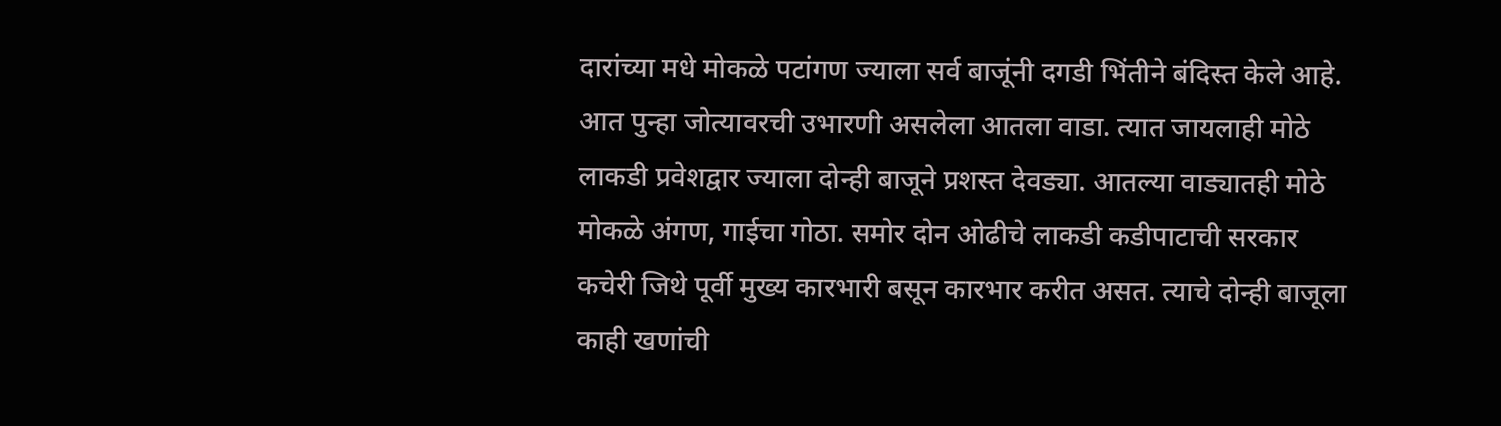दारांच्या मधे मोकळे पटांगण ज्याला सर्व बाजूंनी दगडी भिंतीने बंदिस्त केले आहे. आत पुन्हा जोत्यावरची उभारणी असलेला आतला वाडा. त्यात जायलाही मोठे लाकडी प्रवेशद्वार ज्याला दोन्ही बाजूने प्रशस्त देवड्या. आतल्या वाड्यातही मोठे मोकळे अंगण, गाईचा गोठा. समोर दोन ओढीचे लाकडी कडीपाटाची सरकार कचेरी जिथे पूर्वी मुख्य कारभारी बसून कारभार करीत असत. त्याचे दोन्ही बाजूला काही खणांची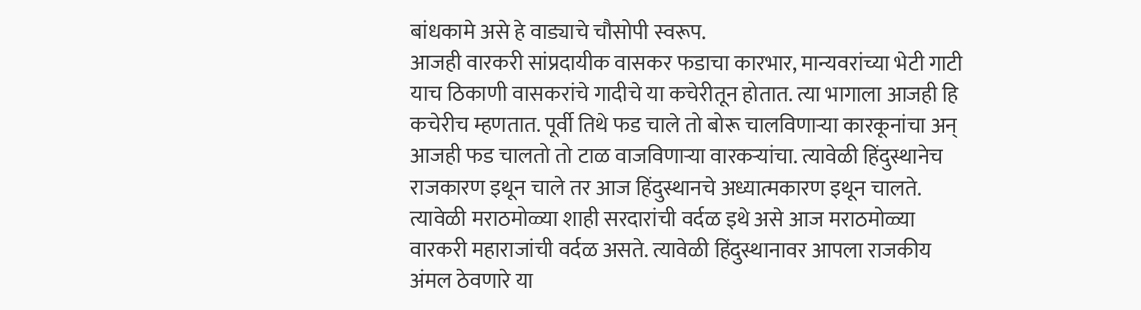बांधकामे असे हे वाड्याचे चौसोपी स्वरूप.
आजही वारकरी सांप्रदायीक वासकर फडाचा कारभार, मान्यवरांच्या भेटी गाटी याच ठिकाणी वासकरांचे गादीचे या कचेरीतून होतात. त्या भागाला आजही हि कचेरीच म्हणतात. पूर्वी तिथे फड चाले तो बोरू चालविणाऱ्या कारकूनांचा अन् आजही फड चालतो तो टाळ वाजविणाऱ्या वारकऱ्यांचा. त्यावेळी हिंदुस्थानेच राजकारण इथून चाले तर आज हिंदुस्थानचे अध्यात्मकारण इथून चालते. त्यावेळी मराठमोळ्या शाही सरदारांची वर्दळ इथे असे आज मराठमोळ्या वारकरी महाराजांची वर्दळ असते. त्यावेळी हिंदुस्थानावर आपला राजकीय अंमल ठेवणारे या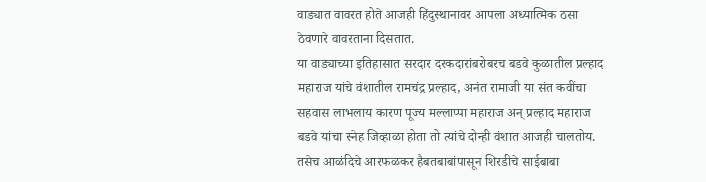वाड्यात वावरत होते आजही हिंदुस्थानावर आपला अध्यात्मिक ठसा ठेवणारे वावरताना दिसतात.
या वाड्याच्या इतिहासात सरदार दरकदारांबरोबरच बडवे कुळातील प्रल्हाद महाराज यांचे वंशातील रामचंद्र प्रल्हाद, अनंत रामाजी या संत कवींचा सहवास लाभलाय कारण पूज्य मल्लाप्पा महाराज अन् प्रल्हाद महाराज बडवे यांचा स्नेह जिव्हाळा होता तो त्यांचे दोन्ही वंशात आजही चालतोय. तसेच आळंदिचे आरफळकर हैबतबाबांपासून शिरडीचे साईबाबा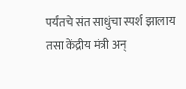पर्यंतचे संत साधुंचा स्पर्श झालाय तसा केंद्रीय मंत्री अन्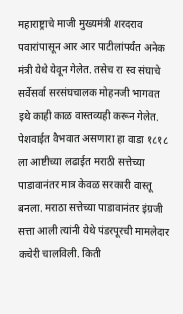महाराष्ट्राचे माजी मुख्यमंत्री शरदराव पवारांपासून आर आर पाटीलांपर्यंत अनेक मंत्री येथे येवून गेलेत. तसेच रा स्व संघाचे सर्वेसर्वा सरसंघचालक मोहनजी भागवत इथे काही काळ वास्तव्यही करून गेलेत.
पेशवाईत वैभवात असणारा हा वाडा १८१८ ला आष्टीच्या लढाईत मराठी सत्तेच्या पाडावानंतर मात्र केवळ सरकारी वास्तू बनला. मराठा सत्तेच्या पाडावानंतर इंग्रजी सत्ता आली त्यांनी येथे पंडरपूरची मामलेदार कचेरी चालविली. किती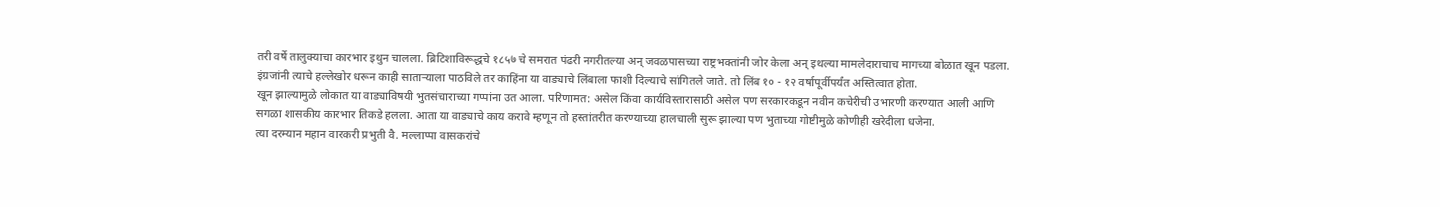तरी वर्षे तालुक्याचा कारभार इथुन चालला. ब्रिटिशाविरूद्धचे १८५७ चे समरात पंढरी नगरीतल्या अन् जवळपासच्या राष्ट्रभक्तांनी जोर केला अन् इथल्या मामलेदाराचाच मागच्या बोळात खून पडला. इंग्रजांनी त्याचे हल्लेखोर धरून काही साताऱ्याला पाठविले तर काहिंना या वाड्याचे लिंबाला फाशी दिल्याचे सांगितले जाते. तो लिंब १० - १२ वर्षापूर्वीपर्यंत अस्तित्वात होता.
खून झाल्यामुळे लोकात या वाड्याविषयी भुतसंचाराच्या गप्पांना उत आला. परिणामत: असेल किंवा कार्यविस्तारासाठी असेल पण सरकारकडून नवीन कचेरीची उभारणी करण्यात आली आणि सगळा शासकीय कारभार तिकडे हलला. आता या वाड्याचे काय करावे म्हणून तो हस्तांतरीत करण्याच्या हालचाली सुरू झाल्या पण भुताच्या गोष्टीमुळे कोणीही खरेदीला धजेना.
त्या दरम्यान महान वारकरी प्रभुती वै. मल्लाप्पा वासकरांचे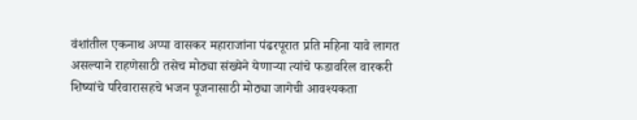वंशांतील एकनाथ अप्पा वासकर महाराजांना पंढरपूरात प्रति महिना यावे लागत असल्याने राहणेसाठी तसेच मोठ्या संख्येने येणाऱ्या त्यांचे फडावरिल वारकरी शिष्यांचे परिवारासहचे भजन पूजनासाठी मोठ्या जागेची आवश्यकता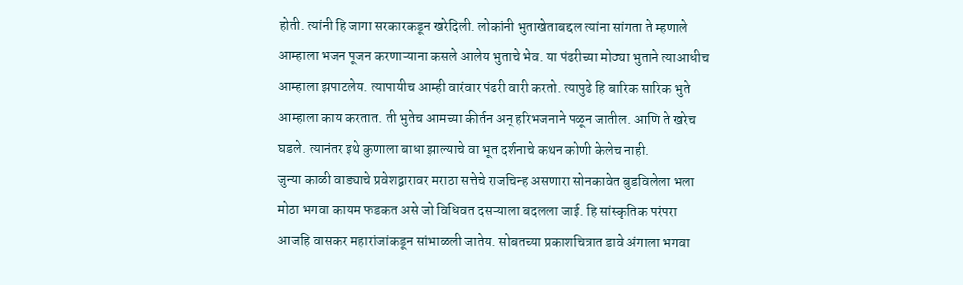होती. त्यांनी हि जागा सरकारकडून खरेदिली. लोकांनी भुताखेताबद्दल त्यांना सांगता ते म्हणाले आम्हाला भजन पूजन करणाऱ्याना कसले आलेय भुताचे भेव. या पंढरीच्या मोठ्या भुताने त्याआधीच आम्हाला झपाटलेय. त्यापायीच आम्ही वारंवार पंढरी वारी करतो. त्यापुढे हि बारिक सारिक भुते आम्हाला काय करतात. ती भुतेच आमच्या कीर्तन अन् हरिभजनाने पळून जातील. आणि ते खरेच घडले. त्यानंतर इथे कुणाला बाधा झाल्याचे वा भूत दर्शनाचे कथन कोणी केलेच नाही.
जुन्या काळी वाड्याचे प्रवेशद्वारावर मराठा सत्तेचे राजचिन्ह असणारा सोनकावेत बुडविलेला भला मोठा भगवा कायम फडकत असे जो विधिवत दसऱ्याला बदलला जाई. हि सांस्कृतिक परंपरा आजहि वासकर महारांजांकडून सांभाळली जातेय. सोबतच्या प्रकाशचित्रात डावे अंगाला भगवा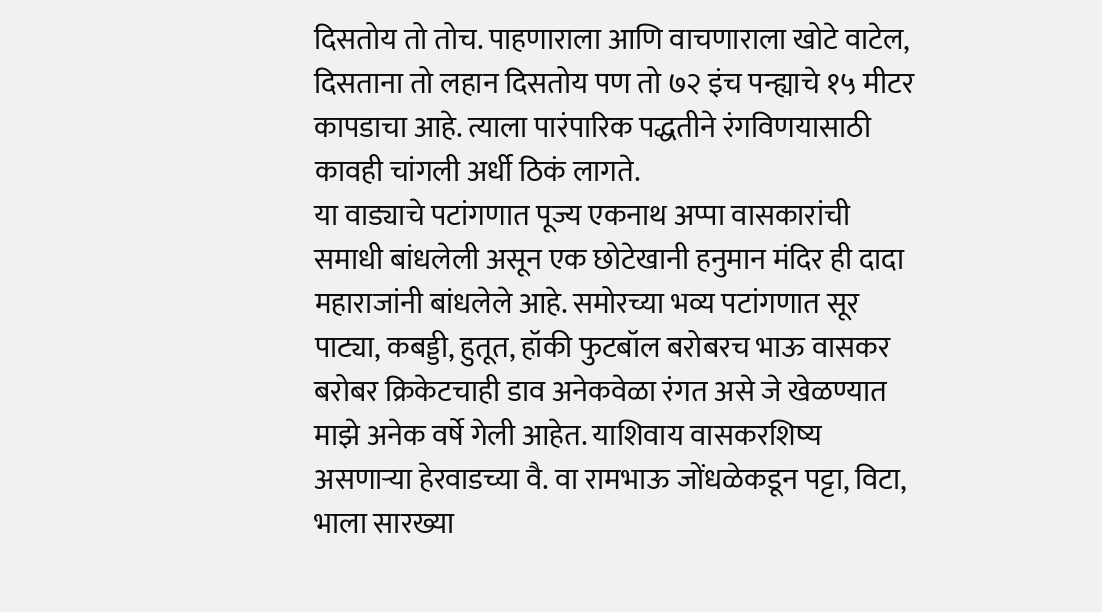दिसतोय तो तोच. पाहणाराला आणि वाचणाराला खोटे वाटेल, दिसताना तो लहान दिसतोय पण तो ७२ इंच पन्ह्याचे १५ मीटर कापडाचा आहे. त्याला पारंपारिक पद्धतीने रंगविणयासाठी कावही चांगली अर्धी ठिकं लागते.
या वाड्याचे पटांगणात पूज्य एकनाथ अप्पा वासकारांची समाधी बांधलेली असून एक छोटेखानी हनुमान मंदिर ही दादा महाराजांनी बांधलेले आहे. समोरच्या भव्य पटांगणात सूर पाट्या, कबड्डी, हुतूत, हॉकी फुटबॉल बरोबरच भाऊ वासकर बरोबर क्रिकेटचाही डाव अनेकवेळा रंगत असे जे खेळण्यात माझे अनेक वर्षे गेली आहेत. याशिवाय वासकरशिष्य असणाऱ्या हेरवाडच्या वै. वा रामभाऊ जोंधळेकडून पट्टा, विटा, भाला सारख्या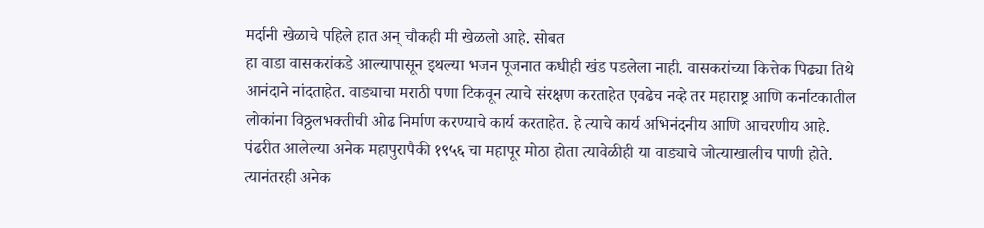मर्दानी खेळाचे पहिले हात अन् चौकही मी खेळलो आहे. सोबत
हा वाडा वासकरांकडे आल्यापासून इथल्या भजन पूजनात कधीही खंड पडलेला नाही. वासकरांच्या कित्तेक पिढ्या तिथे आनंदाने नांदताहेत. वाड्याचा मराठी पणा टिकवून त्याचे संरक्षण करताहेत एवढेच नव्हे तर महाराष्ट्र आणि कर्नाटकातील लोकांना विठ्ठलभक्तीची ओढ निर्माण करण्याचे कार्य करताहेत. हे त्याचे कार्य अभिनंदनीय आणि आचरणीय आहे.
पंढरीत आलेल्या अनेक महापुरापैकी १९५६ चा महापूर मोठा होता त्यावेळीही या वाड्याचे जोत्याखालीच पाणी होते. त्यानंतरही अनेक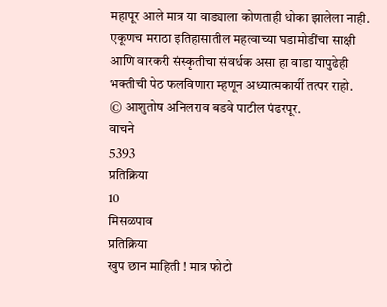महापूर आले मात्र या वाड्याला कोणताही धोका झालेला नाही.
एकूणच मराठा इतिहासातील महत्वाच्या घडामोडींचा साक्षी आणि वारकरी संस्कृतीचा संवर्धक असा हा वाडा यापुढेही भक्तीची पेठ फलविणारा म्हणून अध्यात्मकार्यी तत्पर राहो.
© आशुतोष अनिलराव बडवे पाटील पंढरपूर.
वाचने
5393
प्रतिक्रिया
10
मिसळपाव
प्रतिक्रिया
खुप छान माहिती ! मात्र फोटो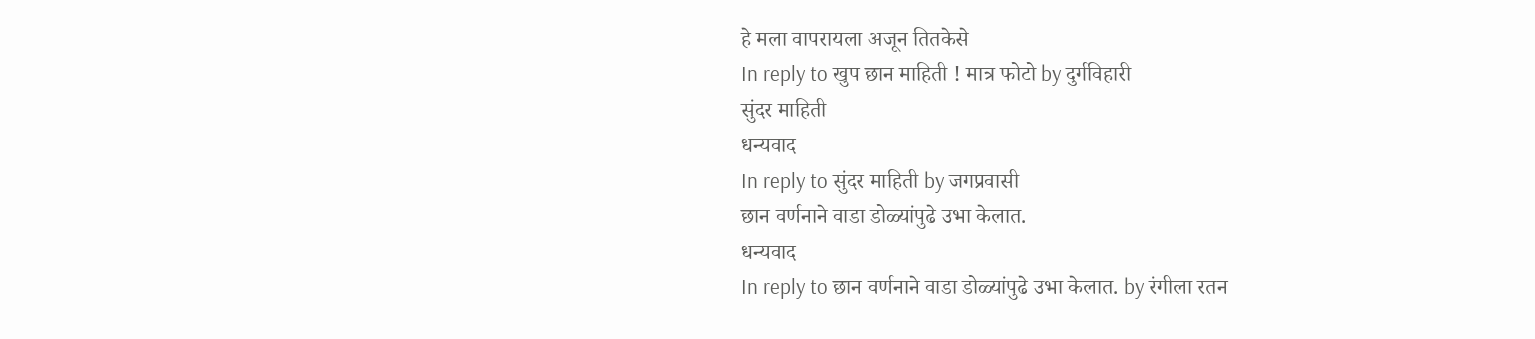हे मला वापरायला अजून तितकेसे
In reply to खुप छान माहिती ! मात्र फोटो by दुर्गविहारी
सुंदर माहिती
धन्यवाद
In reply to सुंदर माहिती by जगप्रवासी
छान वर्णनाने वाडा डोळ्यांपुढे उभा केलात.
धन्यवाद
In reply to छान वर्णनाने वाडा डोळ्यांपुढे उभा केलात. by रंगीला रतन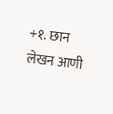+१. छान लेखन आणी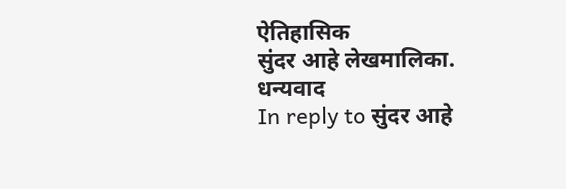ऐतिहासिक
सुंदर आहे लेखमालिका.
धन्यवाद
In reply to सुंदर आहे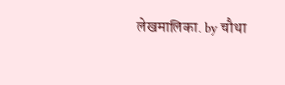लेखमालिका. by चौथा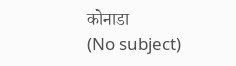कोनाडा
(No subject)